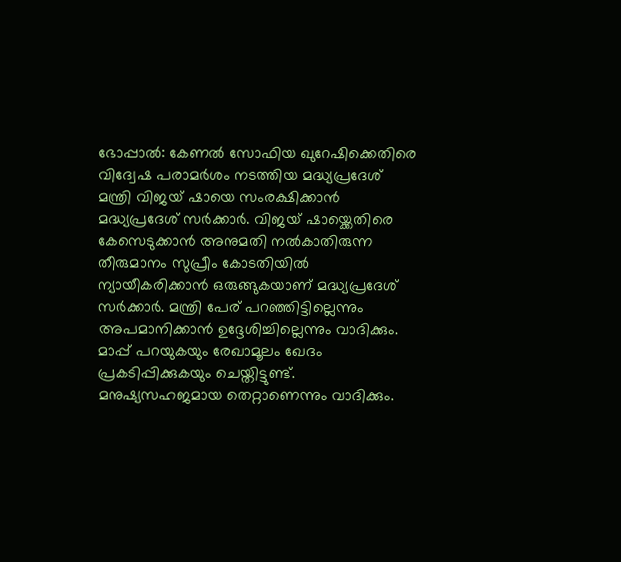ഭോപ്പാൽ: കേണൽ സോഫിയ ഖുറേഷിക്കെതിരെ വിദ്വേഷ പരാമർശം നടത്തിയ മദ്ധ്യപ്രദേശ് മന്ത്രി വിജയ് ഷായെ സംരക്ഷിക്കാൻ മദ്ധ്യപ്രദേശ് സർക്കാർ. വിജയ് ഷായ്ക്കെതിരെ കേസെടുക്കാൻ അനുമതി നൽകാതിരുന്ന തീരുമാനം സുപ്രീം കോടതിയിൽ ന്യായീകരിക്കാൻ ഒരുങ്ങുകയാണ് മദ്ധ്യപ്രദേശ് സർക്കാർ. മന്ത്രി പേര് പറഞ്ഞിട്ടില്ലെന്നും അപമാനിക്കാൻ ഉദ്ദേശിച്ചില്ലെന്നും വാദിക്കും. മാപ്പ് പറയുകയും രേഖാമൂലം ഖേദം പ്രകടിപ്പിക്കുകയും ചെയ്തിട്ടുണ്ട്. മനുഷ്യസഹജമായ തെറ്റാണെന്നും വാദിക്കും.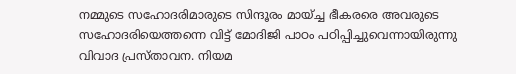നമ്മുടെ സഹോദരിമാരുടെ സിന്ദൂരം മായ്ച്ച ഭീകരരെ അവരുടെ സഹോദരിയെത്തന്നെ വിട്ട് മോദിജി പാഠം പഠിപ്പിച്ചുവെന്നായിരുന്നു വിവാദ പ്രസ്താവന. നിയമ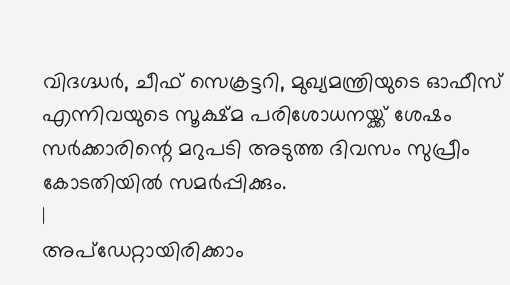വിദഗ്ദ്ധർ, ചീഫ് സെക്രട്ടറി, മുഖ്യമന്ത്രിയുടെ ഓഫീസ് എന്നിവയുടെ സൂക്ഷ്മ പരിശോധനയ്ക്ക് ശേഷം സർക്കാരിന്റെ മറുപടി അടുത്ത ദിവസം സുപ്രീം കോടതിയിൽ സമർപ്പിക്കും.
|
അപ്ഡേറ്റായിരിക്കാം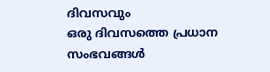ദിവസവും
ഒരു ദിവസത്തെ പ്രധാന സംഭവങ്ങൾ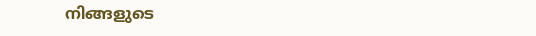നിങ്ങളുടെ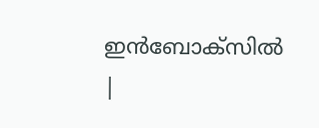ഇൻബോക്സിൽ |